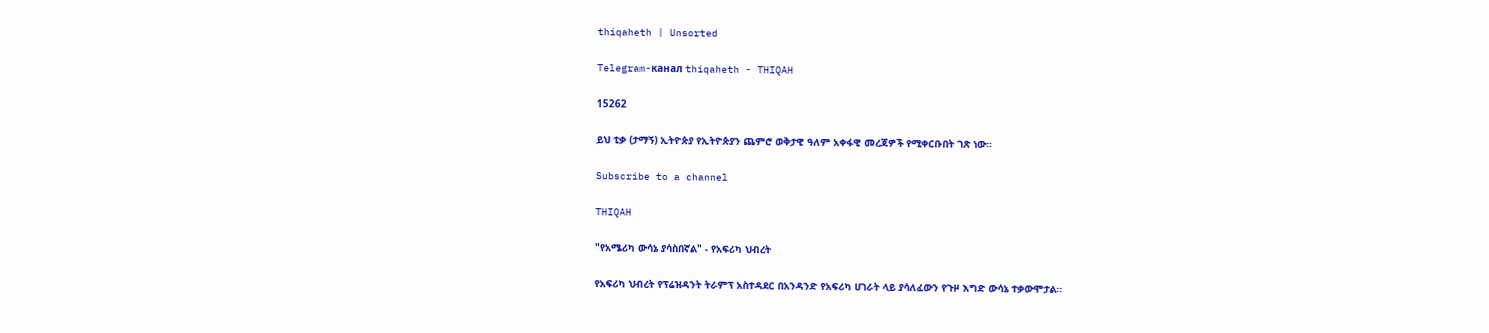thiqaheth | Unsorted

Telegram-канал thiqaheth - THIQAH

15262

ይህ ቲቃ (ታማኝ) ኢትዮጵያ የኢትዮጵያን ጨምሮ ወቅታዊ ዓለም አቀፋዊ መረጃዎች የሚቀርቡበት ገጽ ነው።

Subscribe to a channel

THIQAH

"የአሜሪካ ውሳኔ ያሳስበኛል" - የአፍሪካ ህብረት

የአፍሪካ ህብረት የፕሬዝዳንት ትራምፕ አስተዳደር በአንዳንድ የአፍሪካ ሀገራት ላይ ያሳለፈውን የጉዞ እግድ ውሳኔ ተቃውሞታል።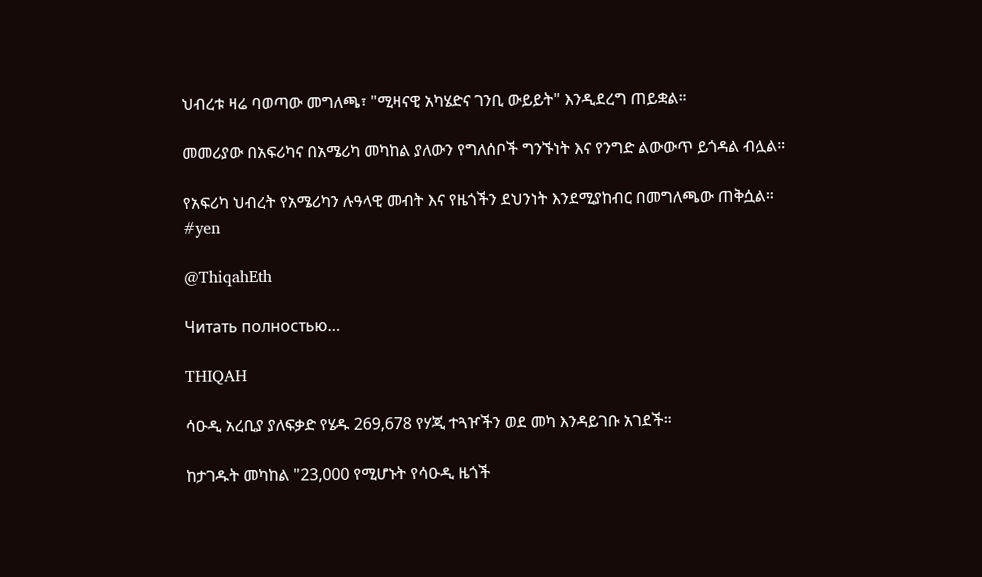ህብረቱ ዛሬ ባወጣው መግለጫ፣ "ሚዛናዊ አካሄድና ገንቢ ውይይት" እንዲደረግ ጠይቋል።

መመሪያው በአፍሪካና በአሜሪካ መካከል ያለውን የግለሰቦች ግንኙነት እና የንግድ ልውውጥ ይጎዳል ብሏል።

የአፍሪካ ህብረት የአሜሪካን ሉዓላዊ መብት እና የዜጎችን ደህንነት እንደሚያከብር በመግለጫው ጠቅሷል።
#yen

@ThiqahEth

Читать полностью…

THIQAH

ሳዑዲ አረቢያ ያለፍቃድ የሄዱ 269,678 የሃጂ ተጓዦችን ወደ መካ እንዳይገቡ አገደች።

ከታገዱት መካከል "23,000 የሚሆኑት የሳዑዲ ዜጎች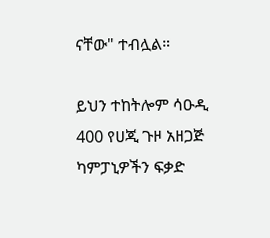ናቸው" ተብሏል።

ይህን ተከትሎም ሳዑዲ 400 የሀጂ ጉዞ አዘጋጅ ካምፓኒዎችን ፍቃድ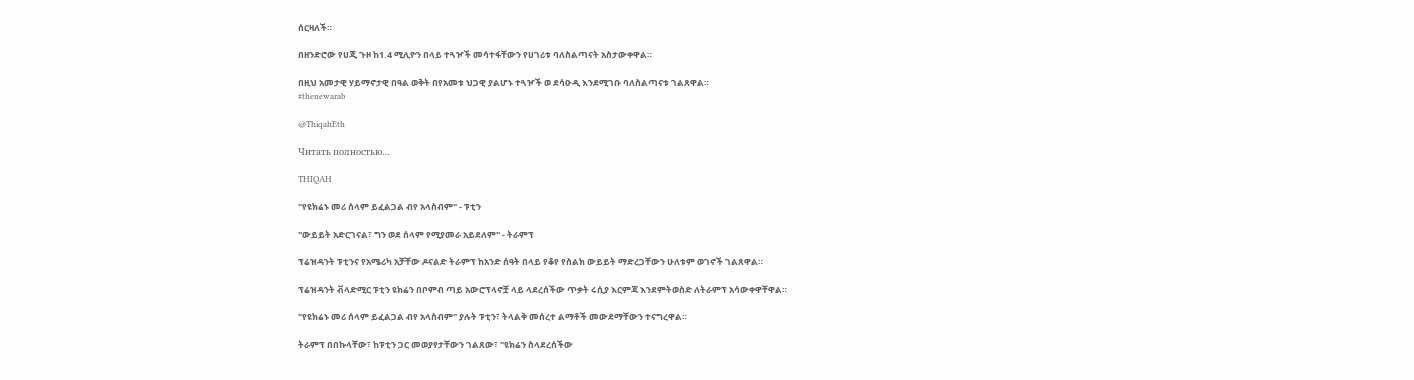ሰርዛለች።

በዘንድሮው የሀጂ ጉዞ ከ1.4 ሚሊዮን በላይ ተጓዦች መሳተፋቸውን የሀገሪቱ ባለስልጣናት አስታውቀዋል።

በዚህ አመታዊ ሃይማኖታዊ በዓል ወቅት በየአመቱ ህጋዊ ያልሆኑ ተጓዦች ወ ደሳዑዲ እንደሚገቡ ባለስልጣናቱ ገልጸዋል።
#thenewarab

@ThiqahEth

Читать полностью…

THIQAH

"የዩክሬኑ መሪ ሰላም ይፈልጋል ብየ አላስብም" - ፑቲን

"ውይይት አድርገናል፣ ግን ወደ ሰላም የሚያመራ አይደለም" - ትራምፕ

ፕሬዝዳንት ፑቲንና የአሜሪካ አቻቸው ዶናልድ ትራምፕ ከአንድ ሰዓት በላይ የቆየ የስልክ ውይይት ማድረጋቸውን ሁለቱም ወገኖች ገልጸዋል።

ፕሬዝዳንት ቭላድሚር ፑቲን ዩክሬን በቦምብ ጣይ አውሮፕላኖቿ ላይ ላደረሰችው ጥቃት ሩሲያ እርምጃ እንደምትወስድ ለትራምፕ አሳውቀዋቸዋል።

"የዩክሬኑ መሪ ሰላም ይፈልጋል ብየ አላስብም" ያሉት ፑቲን፣ ትላልቅ መሰረተ ልማቶች መውደማቸውን ተናግረዋል።

ትራምፕ በበኩላቸው፣ ከፑቲን ጋር መወያየታቸውን ገልጸው፣ "ዩክሬን ስላደረሰችው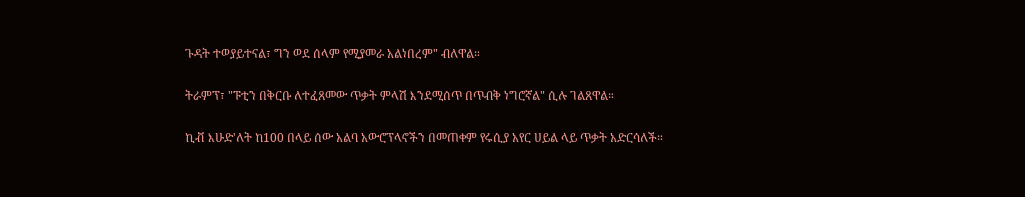ጉዳት ተወያይተናል፣ ግን ወደ ሰላም የሚያመራ አልነበረም" ብለዋል።

ትራምፕ፣ "ፑቲን በቅርቡ ለተፈጸመው ጥቃት ምላሽ እንደሚሰጥ በጥብቅ ነግሮኛል" ሲሉ ገልጸዋል።

ኪቭ እሁድ'ለት ከ100 በላይ ሰው አልባ አውሮፕላኖችን በመጠቀም የሩሲያ አየር ሀይል ላይ ጥቃት አድርሳለች።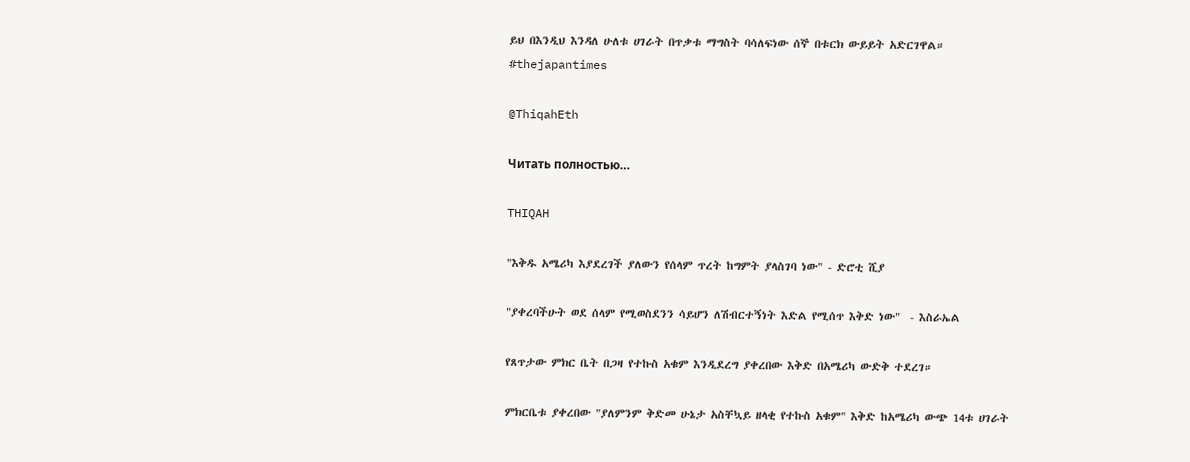ይህ በእንዲህ እንዳለ ሁለቱ ሀገራት በጥቃቱ ማግስት ባሳለፍነው ሰኞ በቱርክ ውይይት አድርገዋል።
#thejapantimes

@ThiqahEth

Читать полностью…

THIQAH

"እቅዱ አሜሪካ እያደረገች ያለውን የሰላም ጥረት ከግምት ያላስገባ ነው" - ድሮቲ ሺያ

"ያቀረባችሁት ወደ ሰላም የሚወስደንን ሳይሆን ለሽብርተኝነት እድል የሚሰጥ እቅድ ነው"  - እስራኤል

የጸጥታው ምክር ቤት በጋዛ የተኩስ አቁም እንዲደረግ ያቀረበው እቅድ በአሜሪካ ውድቅ ተደረገ።

ምክርቤቱ ያቀረበው "ያለምንም ቅድመ ሁኔታ አስቸኳይ ዘላቂ የተኩስ አቁም" እቅድ ከአሜሪካ ውጭ 14ቱ ሀገራት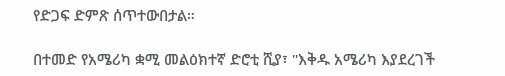የድጋፍ ድምጽ ሰጥተውበታል።

በተመድ የአሜሪካ ቋሚ መልዕክተኛ ድሮቲ ሺያ፣ "እቅዱ አሜሪካ እያደረገች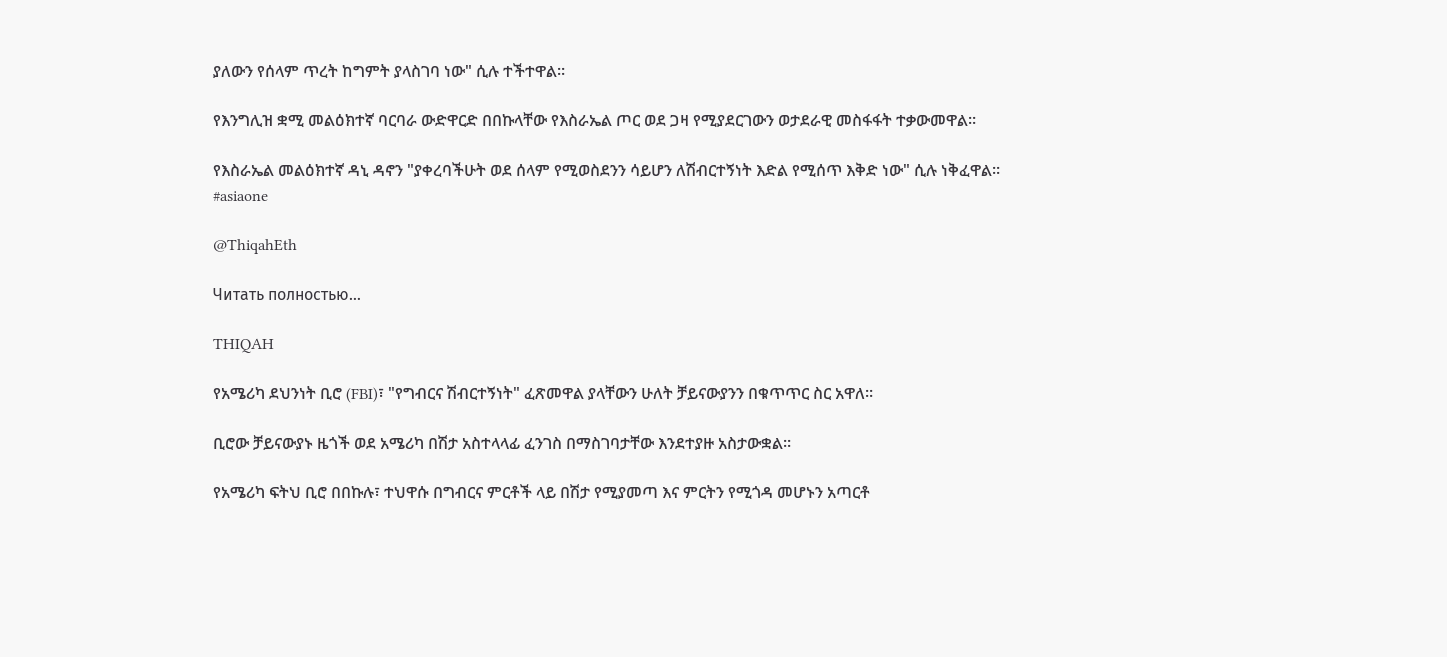ያለውን የሰላም ጥረት ከግምት ያላስገባ ነው" ሲሉ ተችተዋል።

የእንግሊዝ ቋሚ መልዕክተኛ ባርባራ ውድዋርድ በበኩላቸው የእስራኤል ጦር ወደ ጋዛ የሚያደርገውን ወታደራዊ መስፋፋት ተቃውመዋል።

የእስራኤል መልዕክተኛ ዳኒ ዳኖን "ያቀረባችሁት ወደ ሰላም የሚወስደንን ሳይሆን ለሽብርተኝነት እድል የሚሰጥ እቅድ ነው" ሲሉ ነቅፈዋል።
#asiaone

@ThiqahEth

Читать полностью…

THIQAH

የአሜሪካ ደህንነት ቢሮ (FBI)፣ "የግብርና ሽብርተኝነት" ፈጽመዋል ያላቸውን ሁለት ቻይናውያንን በቁጥጥር ስር አዋለ።

ቢሮው ቻይናውያኑ ዜጎች ወደ አሜሪካ በሽታ አስተላላፊ ፈንገስ በማስገባታቸው እንደተያዙ አስታውቋል።

የአሜሪካ ፍትህ ቢሮ በበኩሉ፣ ተህዋሱ በግብርና ምርቶች ላይ በሽታ የሚያመጣ እና ምርትን የሚጎዳ መሆኑን አጣርቶ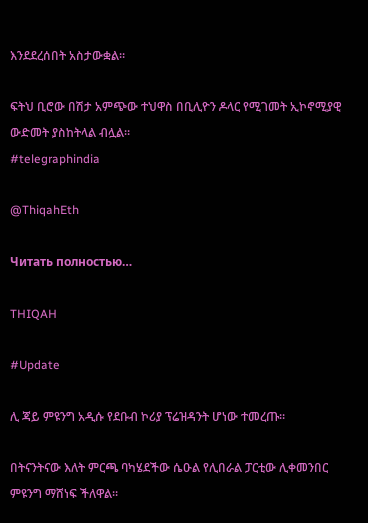እንደደረሰበት አስታውቋል።

ፍትህ ቢሮው በሽታ አምጭው ተህዋስ በቢሊዮን ዶላር የሚገመት ኢኮኖሚያዊ ውድመት ያስከትላል ብሏል።
#telegraphindia

@ThiqahEth

Читать полностью…

THIQAH

#Update

ሊ ጃይ ምዩንግ አዲሱ የደቡብ ኮሪያ ፕሬዝዳንት ሆነው ተመረጡ።

በትናንትናው እለት ምርጫ ባካሄደችው ሴዑል የሊበራል ፓርቲው ሊቀመንበር ምዩንግ ማሸነፍ ችለዋል።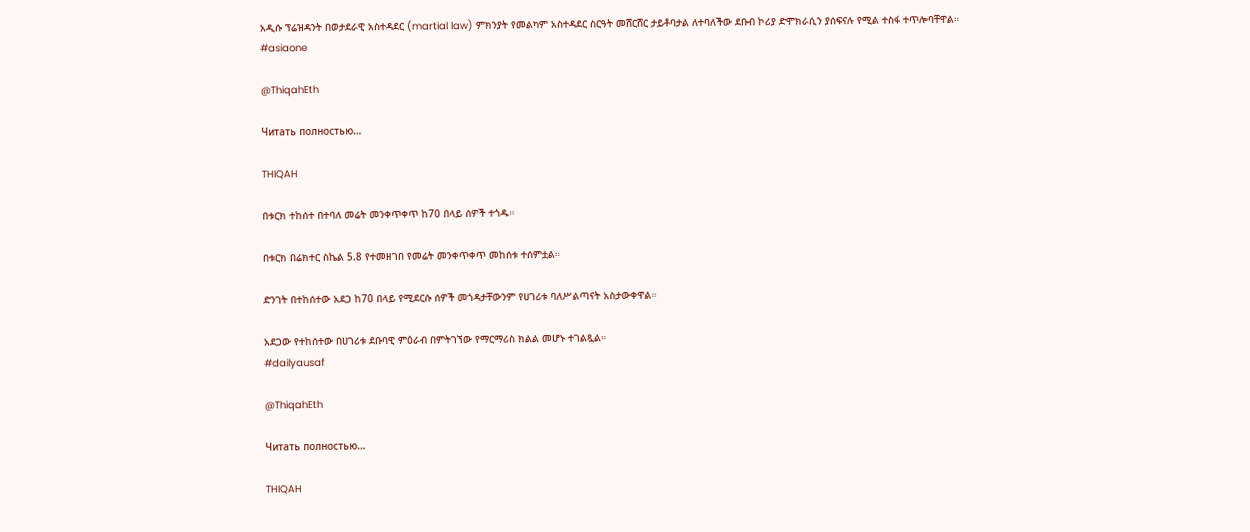አዲሱ ፕሬዝዳንት በወታደራዊ አስተዳደር (martial law) ምክንያት የመልካም አስተዳደር ስርዓት መሸርሸር ታይቶባታል ለተባለችው ደቡብ ኮሪያ ድሞክራሲን ያሰፍናሉ የሚል ተስፋ ተጥሎባቸዋል።
#asiaone

@ThiqahEth

Читать полностью…

THIQAH

በቱርክ ተከሰተ በተባለ መሬት መንቀጥቀጥ ከ70 በላይ ሰዎች ተጎዱ።

በቱርክ በሬክተር ስኬል 5.8 የተመዘገበ የመሬት መንቀጥቀጥ መከሰቱ ተሰምቷል።

ድንገት በተከሰተው አደጋ ከ70 በላይ የሚደርሱ ሰዎች መጎዳታቸውንም የሀገሪቱ ባለሥልጣናት አስታውቀዋል።

አደጋው የተከሰተው በሀገሪቱ ደቡባዊ ምዕራብ በምትገኘው የማርማሪስ ክልል መሆኑ ተገልጿል።
#dailyausaf

@ThiqahEth

Читать полностью…

THIQAH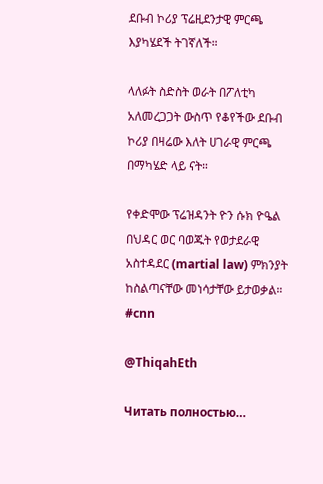ደቡብ ኮሪያ ፕሬዚደንታዊ ምርጫ እያካሄደች ትገኛለች።

ላለፉት ስድስት ወራት በፖለቲካ አለመረጋጋት ውስጥ የቆየችው ደቡብ ኮሪያ በዛሬው እለት ሀገራዊ ምርጫ በማካሄድ ላይ ናት።

የቀድሞው ፕሬዝዳንት ዮን ሱክ ዮዔል በህዳር ወር ባወጁት የወታደራዊ አስተዳደር (martial law) ምክንያት ከስልጣናቸው መነሳታቸው ይታወቃል።
#cnn

@ThiqahEth

Читать полностью…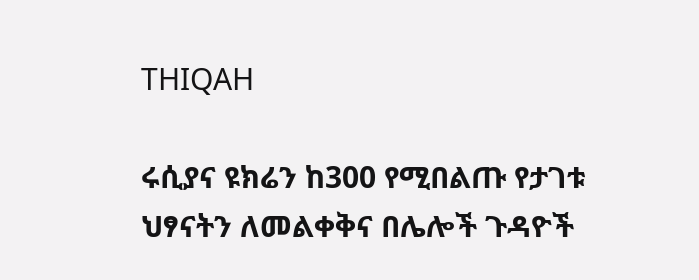THIQAH

ሩሲያና ዩክሬን ከ300 የሚበልጡ የታገቱ ህፃናትን ለመልቀቅና በሌሎች ጉዳዮች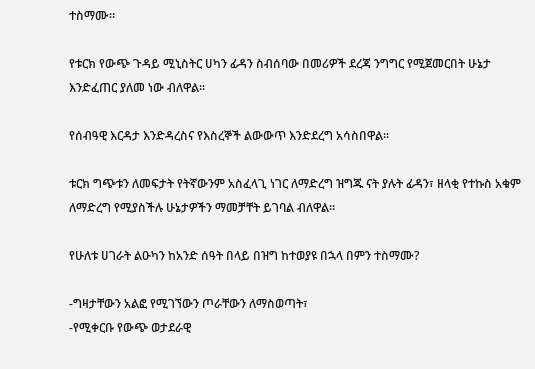ተስማሙ።

የቱርክ የውጭ ጉዳይ ሚኒስትር ሀካን ፊዳን ስብሰባው በመሪዎች ደረጃ ንግግር የሚጀመርበት ሁኔታ እንድፈጠር ያለመ ነው ብለዋል።

የሰብዓዊ እርዳታ እንድዳረስና የእስረኞች ልውውጥ እንድደረግ አሳስበዋል።

ቱርክ ግጭቱን ለመፍታት የትኛውንም አስፈላጊ ነገር ለማድረግ ዝግጁ ናት ያሉት ፊዳን፣ ዘላቂ የተኩስ አቁም ለማድረግ የሚያስችሉ ሁኔታዎችን ማመቻቸት ይገባል ብለዋል።

የሁለቱ ሀገራት ልዑካን ከአንድ ሰዓት በላይ በዝግ ከተወያዩ በኋላ በምን ተስማሙ?

-ግዛታቸውን አልፎ የሚገኘውን ጦራቸውን ለማስወጣት፣
-የሚቀርቡ የውጭ ወታደራዊ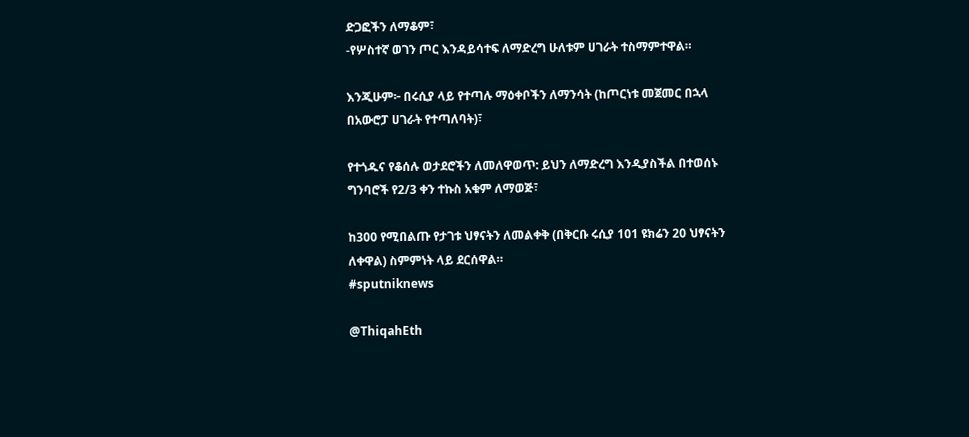ድጋፎችን ለማቆም፣
-የሦስተኛ ወገን ጦር እንዳይሳተፍ ለማድረግ ሁለቱም ሀገራት ተስማምተዋል።

እንጂሁም፦ በሩሲያ ላይ የተጣሉ ማዕቀቦችን ለማንሳት (ከጦርነቱ መጀመር በኋላ በአውሮፓ ሀገራት የተጣለባት)፣

የተጎዱና የቆሰሉ ወታደሮችን ለመለዋወጥ: ይህን ለማድረግ እንዲያስችል በተወሰኑ ግንባሮች የ2/3 ቀን ተኩስ አቁም ለማወጅ፣

ከ300 የሚበልጡ የታገቱ ህፃናትን ለመልቀቅ (በቅርቡ ሩሲያ 101 ዩክሬን 20 ህፃናትን ለቀዋል) ስምምነት ላይ ደርሰዋል።
#sputniknews

@ThiqahEth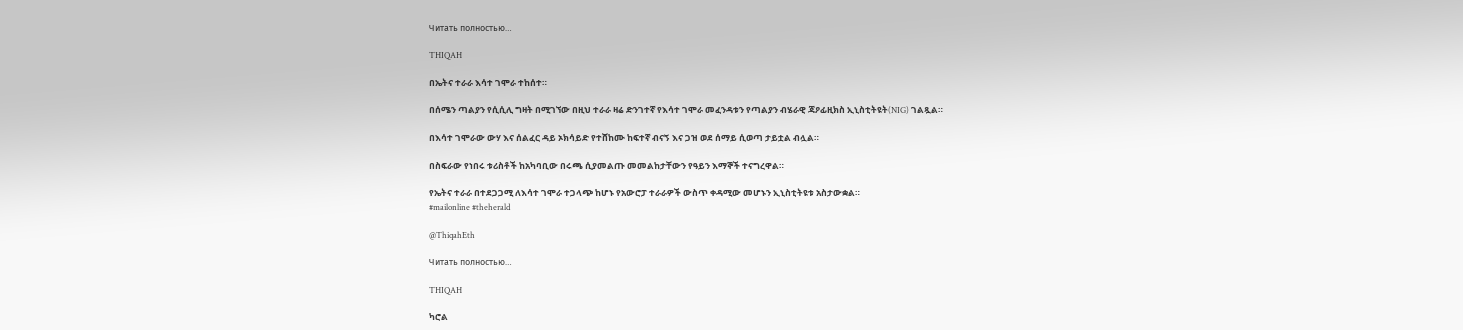Читать полностью…

THIQAH

በኤትና ተራራ እሳተ ገሞራ ተከሰተ።

በሰሜን ጣልያን የሲሲሊ ግዛት በሚገኘው በዚህ ተራራ ዛሬ ድንገተኛ የእሳተ ገሞራ መፈንዳቱን የጣልያን ብሄራዊ ጃዖፊዚክስ ኢኒስቲትዩት(NIG) ገልጿል።

በእሳተ ገሞራው ውሃ እና ሰልፈር ዳይ ኦክሳይድ የተሸከሙ ከፍተኛ ብናኝ እና ጋዝ ወደ ሰማይ ሲወጣ ታይቷል ብሏል።

በስፍራው የነበሩ ቱሪስቶች ከአካባቢው በሩጫ ሲያመልጡ መመልከታቸውን የዓይን እማኞች ተናግረዋል።

የኤትና ተራራ በተደጋጋሚ ለእሳተ ገሞራ ተጋላጭ ከሆኑ የአውሮፓ ተራራዎች ውስጥ ቀዳሚው መሆኑን ኢኒስቲትዩቱ አስታውቋል።
#mailonline #theherald

@ThiqahEth

Читать полностью…

THIQAH

ካሮል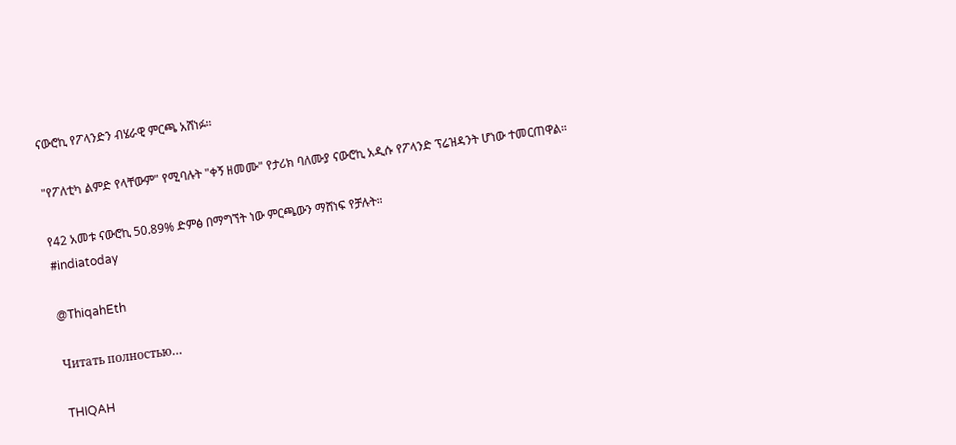ናውሮኪ የፖላንድን ብሄራዊ ምርጫ አሸነፉ።

"የፖለቲካ ልምድ የላቸውም" የሚባሉት "ቀኝ ዘመሙ" የታሪክ ባለሙያ ናውሮኪ አዲሱ የፖላንድ ፕሬዝዳንት ሆነው ተመርጠዋል።

የ42 አመቱ ናውሮኪ 50.89% ድምፅ በማግኘት ነው ምርጫውን ማሸነፍ የቻሉት።
#indiatoday

@ThiqahEth

Читать полностью…

THIQAH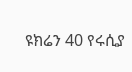ዩክሬን 40 የሩሲያ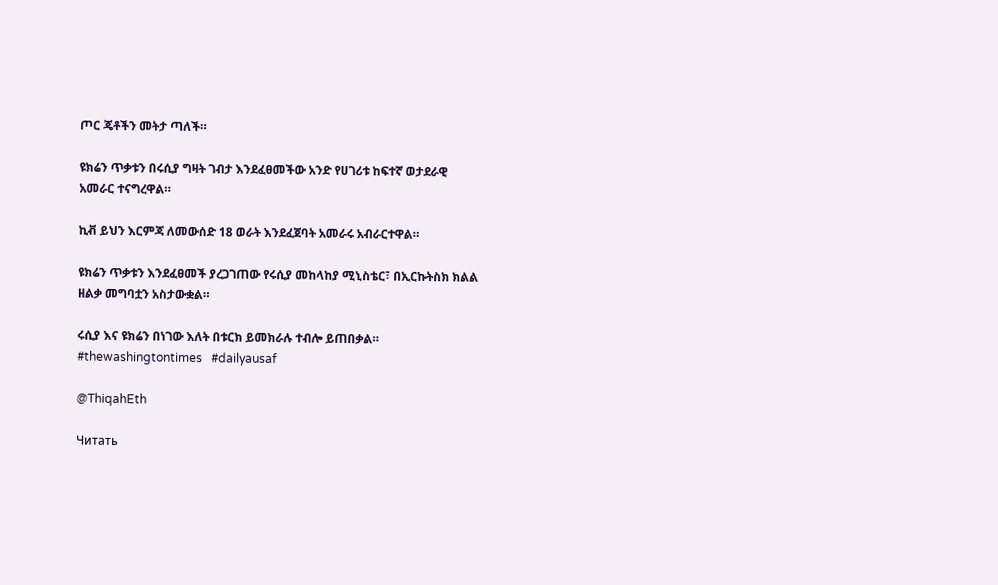ጦር ጄቶችን መትታ ጣለች።

ዩክሬን ጥቃቱን በሩሲያ ግዛት ገብታ እንደፈፀመችው አንድ የሀገሪቱ ከፍተኛ ወታደራዊ አመራር ተናግረዋል።

ኪቭ ይህን እርምጃ ለመውሰድ 18 ወራት እንደፈጀባት አመራሩ አብራርተዋል።

ዩክሬን ጥቃቱን እንደፈፀመች ያረጋገጠው የሩሲያ መከላከያ ሚኒስቴር፣ በኢርኩትስክ ክልል ዘልቃ መግባቷን አስታውቋል።

ሩሲያ እና ዩክሬን በነገው እለት በቱርክ ይመክራሉ ተብሎ ይጠበቃል።
#thewashingtontimes   #dailyausaf

@ThiqahEth

Читать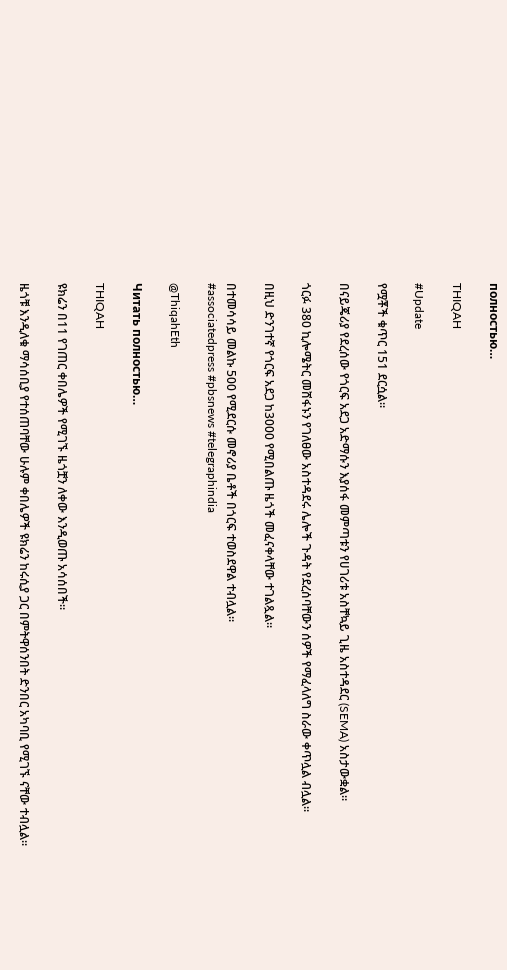полностью…

THIQAH

#Update

የሟቾች ቁጥር 151 ደርሷል።

በናይጄሪያ የደረሰው የጎርፍ አደጋ አድማሱን እያሰፋ መምጣቱን የሀገሪቱ አስቸኳይ ጊዜ አስተዳደር (SEMA) አስታውቋል።

ጎርፉ 380 ኪሎሜትር መሸፋኑን የገለፀው አስተዳደሩ ሌሎች ጉዳት የደረሰባቸውን ሰዎች የማፈላለግ ስራው ቀጥሏል ብሏል።

በዚህ ድንገተኛ የጎርፍ አደጋ ከ3000 የሚበልጡ ዜጎች መፈናቀላቸው ተገልጿል።

በተመሳሳይ መልኩ 500 የሚደርሱ መኖሪያ ቤቶች በጎርፍ ተወስደዋል ተብሏል።
#associatedpress #pbsnews #telegraphindia

@ThiqahEth

Читать полностью…

THIQAH

ዩክሬን በ11 የገጠር ቀበሌዎች የሚገኙ ዜጎቿን ለቀው እንዲወጡ አሳሰበች።

ዜጎቹ እንዲለቁ ማሳሰቢያ የተሰጠባቸው ሁሉም ቀበሌዎች ዩክሬን ከሩሲያ ጋር በምትዋሰንበት ድንበር አካባቢ የሚገኙ ናቸው ተብሏል።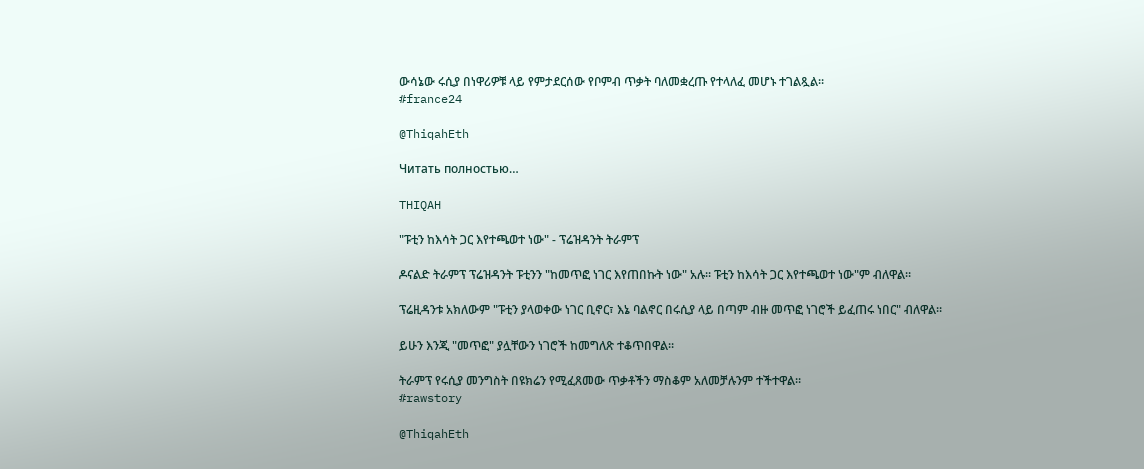ውሳኔው ሩሲያ በነዋሪዎቹ ላይ የምታደርሰው የቦምብ ጥቃት ባለመቋረጡ የተላለፈ መሆኑ ተገልጿል።
#france24

@ThiqahEth

Читать полностью…

THIQAH

"ፑቲን ከእሳት ጋር እየተጫወተ ነው" - ፕሬዝዳንት ትራምፕ

ዶናልድ ትራምፕ ፕሬዝዳንት ፑቲንን "ከመጥፎ ነገር እየጠበኩት ነው" አሉ። ፑቲን ከእሳት ጋር እየተጫወተ ነው"ም ብለዋል።

ፕሬዚዳንቱ አክለውም "ፑቲን ያላወቀው ነገር ቢኖር፣ እኔ ባልኖር በሩሲያ ላይ በጣም ብዙ መጥፎ ነገሮች ይፈጠሩ ነበር" ብለዋል።

ይሁን እንጂ "መጥፎ" ያሏቸውን ነገሮች ከመግለጽ ተቆጥበዋል።

ትራምፕ የሩሲያ መንግስት በዩክሬን የሚፈጸመው ጥቃቶችን ማስቆም አለመቻሉንም ተችተዋል።
#rawstory

@ThiqahEth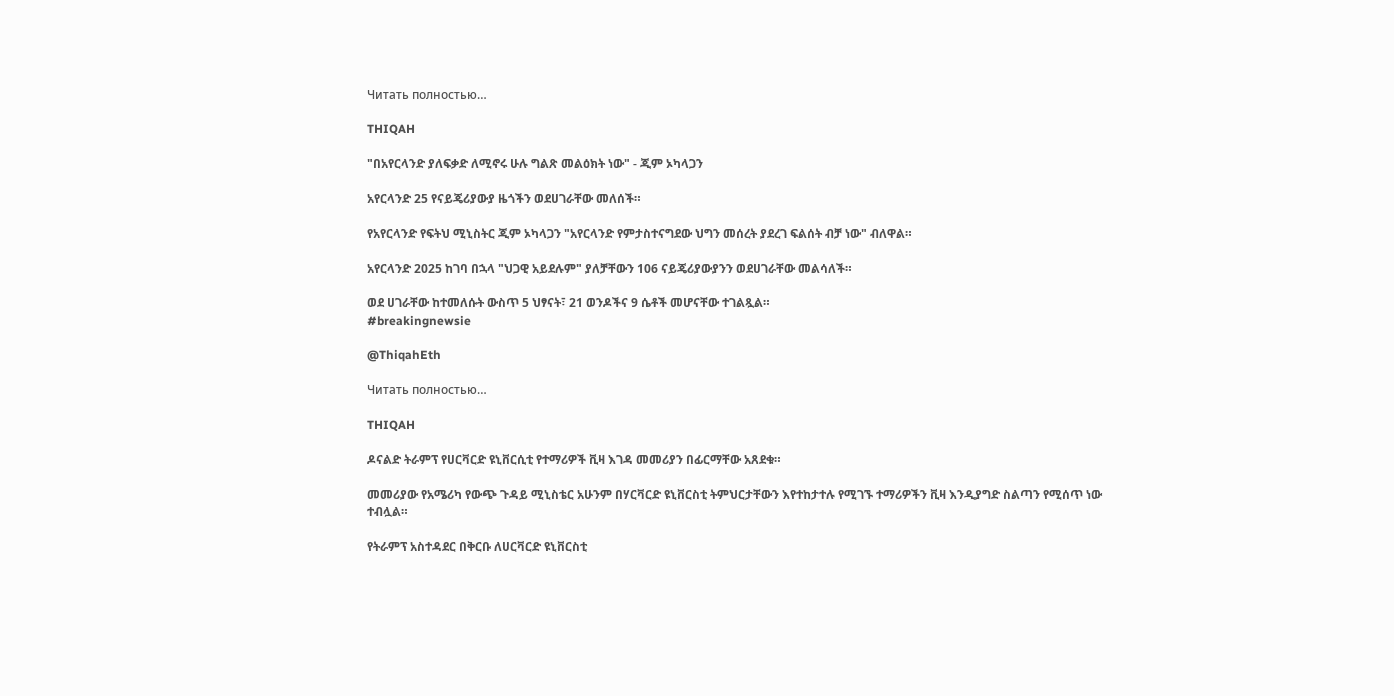Читать полностью…

THIQAH

"በአየርላንድ ያለፍቃድ ለሚኖሩ ሁሉ ግልጽ መልዕክት ነው" - ጂም ኦካላጋን

አየርላንድ 25 የናይጄሪያውያ ዜጎችን ወደሀገራቸው መለሰች።

የአየርላንድ የፍትህ ሚኒስትር ጂም ኦካላጋን "አየርላንድ የምታስተናግደው ህግን መሰረት ያደረገ ፍልሰት ብቻ ነው" ብለዋል።

አየርላንድ 2025 ከገባ በኋላ "ህጋዊ አይደሉም" ያለቻቸውን 106 ናይጄሪያውያንን ወደሀገራቸው መልሳለች።

ወደ ሀገራቸው ከተመለሱት ውስጥ 5 ህፃናት፣ 21 ወንዶችና 9 ሴቶች መሆናቸው ተገልጿል።
#breakingnewsie

@ThiqahEth

Читать полностью…

THIQAH

ዶናልድ ትራምፕ የሀርቫርድ ዩኒቨርሲቲ የተማሪዎች ቪዛ እገዳ መመሪያን በፊርማቸው አጸደቁ።

መመሪያው የአሜሪካ የውጭ ጉዳይ ሚኒስቴር አሁንም በሃርቫርድ ዩኒቨርስቲ ትምህርታቸውን እየተከታተሉ የሚገኙ ተማሪዎችን ቪዛ እንዲያግድ ስልጣን የሚሰጥ ነው ተብሏል።

የትራምፕ አስተዳደር በቅርቡ ለሀርቫርድ ዩኒቨርስቲ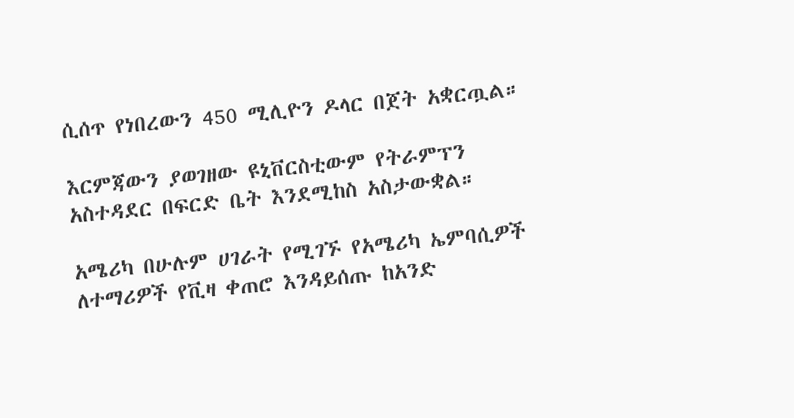ሲሰጥ የነበረውን 450 ሚሊዮን ዶላር በጀት አቋርጧል።

እርምጃውን ያወገዘው ዩኒቨርስቲውም የትራምፕን አስተዳደር በፍርድ ቤት እንደሚከስ አስታውቋል።

አሜሪካ በሁሉም ሀገራት የሚገኙ የአሜሪካ ኤምባሲዎች ለተማሪዎች የቪዛ ቀጠሮ እንዳይሰጡ ከአንድ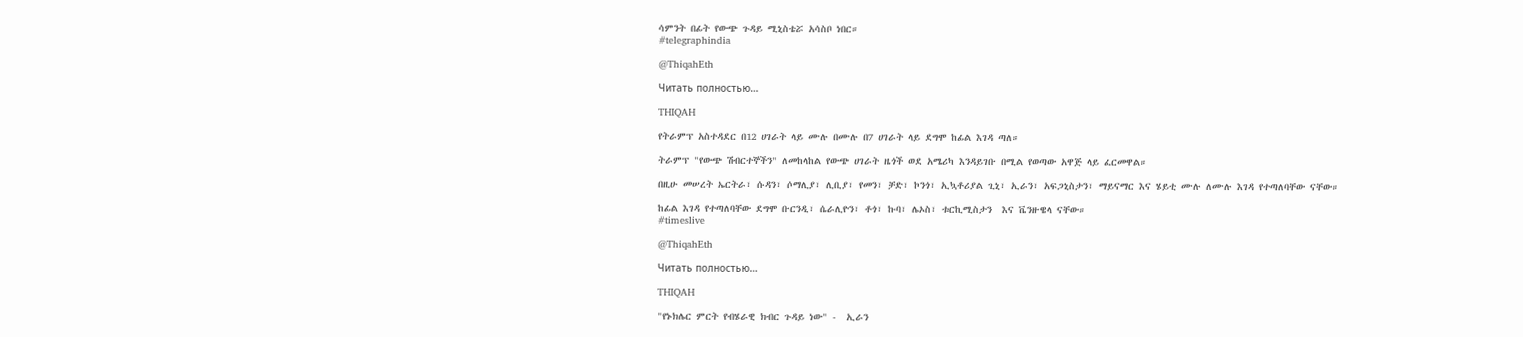ሳምንት በፊት የውጭ ጉዳይ ሚኒስቴሯ አሳስቦ ነበር።
#telegraphindia

@ThiqahEth

Читать полностью…

THIQAH

የትራምፕ አስተዳደር በ12 ሀገራት ላይ ሙሉ በሙሉ በ7 ሀገራት ላይ ደግሞ ከፊል እገዳ ጣለ።

ትራምፕ "የውጭ ሽብርተኞችን" ለመከላከል የውጭ ሀገራት ዜጎች ወደ አሜሪካ እንዳይገቡ በሚል የወጣው አዋጅ ላይ ፈርመዋል።

በዚሁ መሠረት ኤርትራ፣ ሱዳን፣ ሶማሊያ፣ ሊቢያ፣ የመን፣ ቻድ፣ ኮንጎ፣ ኢኳቶሪያል ጊኒ፣ ኢራን፣ አፍጋኒስታን፣ ማይናማር እና ሄይቲ ሙሉ ለሙሉ እገዳ የተጣለባቸው ናቸው።

ከፊል እገዳ የተጣለባቸው ደግሞ ቡርንዲ፣ ሴራሊዮን፣ ቶጎ፣ ኩባ፣ ሌኦስ፣ ቱርኪሚስታን  እና ቬንዙዌላ ናቸው።
#timeslive

@ThiqahEth

Читать полностью…

THIQAH

"የኑክሌር ምርት የብሄራዊ ክብር ጉዳይ ነው" -  ኢራን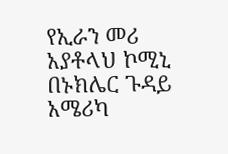የኢራን መሪ አያቶላህ ኮሚኒ በኑክሌር ጉዳይ አሜሪካ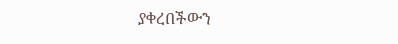ያቀረበችውን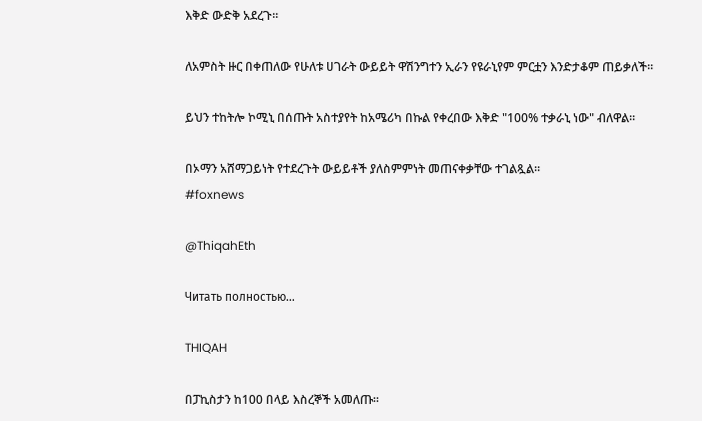እቅድ ውድቅ አደረጉ።

ለአምስት ዙር በቀጠለው የሁለቱ ሀገራት ውይይት ዋሽንግተን ኢራን የዩራኒየም ምርቷን እንድታቆም ጠይቃለች።

ይህን ተከትሎ ኮሚኒ በሰጡት አስተያየት ከአሜሪካ በኩል የቀረበው እቅድ "100% ተቃራኒ ነው" ብለዋል።

በኦማን አሸማጋይነት የተደረጉት ውይይቶች ያለስምምነት መጠናቀቃቸው ተገልጿል።
#foxnews

@ThiqahEth

Читать полностью…

THIQAH

በፓኪስታን ከ100 በላይ እስረኞች አመለጡ።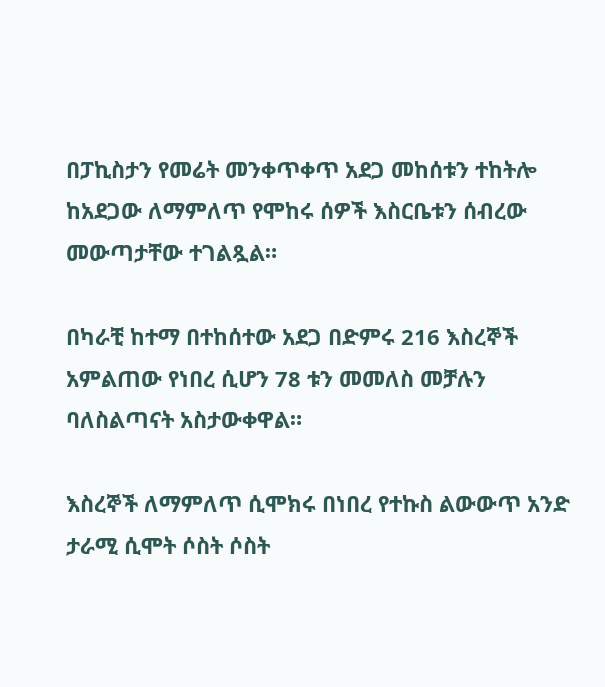በፓኪስታን የመሬት መንቀጥቀጥ አደጋ መከሰቱን ተከትሎ ከአደጋው ለማምለጥ የሞከሩ ሰዎች እስርቤቱን ሰብረው መውጣታቸው ተገልጿል።

በካራቺ ከተማ በተከሰተው አደጋ በድምሩ 216 እስረኞች አምልጠው የነበረ ሲሆን 78 ቱን መመለስ መቻሉን ባለስልጣናት አስታውቀዋል።

እስረኞች ለማምለጥ ሲሞክሩ በነበረ የተኩስ ልውውጥ አንድ ታራሚ ሲሞት ሶስት ሶስት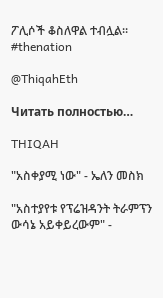ፖሊሶች ቆስለዋል ተብሏል።
#thenation

@ThiqahEth

Читать полностью…

THIQAH

"አስቀያሚ ነው" - ኤለን መስክ

"አስተያየቱ የፕሬዝዳንት ትራምፕን ውሳኔ አይቀይረውም" -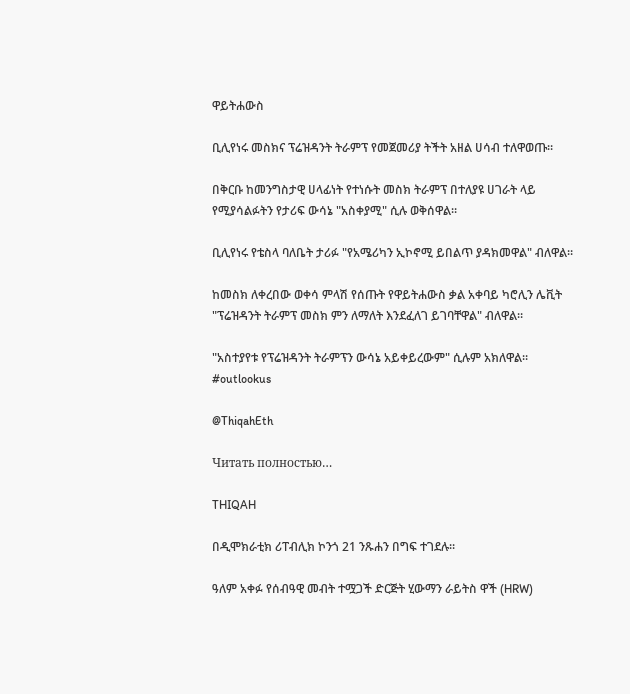ዋይትሐውስ

ቢሊየነሩ መስክና ፕሬዝዳንት ትራምፕ የመጀመሪያ ትችት አዘል ሀሳብ ተለዋወጡ።

በቅርቡ ከመንግስታዊ ሀላፊነት የተነሱት መስክ ትራምፕ በተለያዩ ሀገራት ላይ የሚያሳልፉትን የታሪፍ ውሳኔ "አስቀያሚ" ሲሉ ወቅሰዋል።

ቢሊየነሩ የቴስላ ባለቤት ታሪፉ "የአሜሪካን ኢኮኖሚ ይበልጥ ያዳክመዋል" ብለዋል።

ከመስክ ለቀረበው ወቀሳ ምላሽ የሰጡት የዋይትሐውስ ቃል አቀባይ ካሮሊን ሌቪት "ፕሬዝዳንት ትራምፕ መስክ ምን ለማለት እንደፈለገ ይገባቸዋል" ብለዋል።

"አስተያየቱ የፕሬዝዳንት ትራምፕን ውሳኔ አይቀይረውም" ሲሉም አክለዋል።
#outlookus

@ThiqahEth

Читать полностью…

THIQAH

በዲሞክራቲክ ሪፐብሊክ ኮንጎ 21 ንጹሐን በግፍ ተገደሉ።

ዓለም አቀፉ የሰብዓዊ መብት ተሟጋች ድርጅት ሂውማን ራይትስ ዋች (HRW)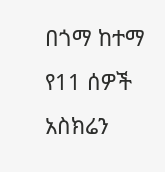በጎማ ከተማ የ11 ሰዎች አስክሬን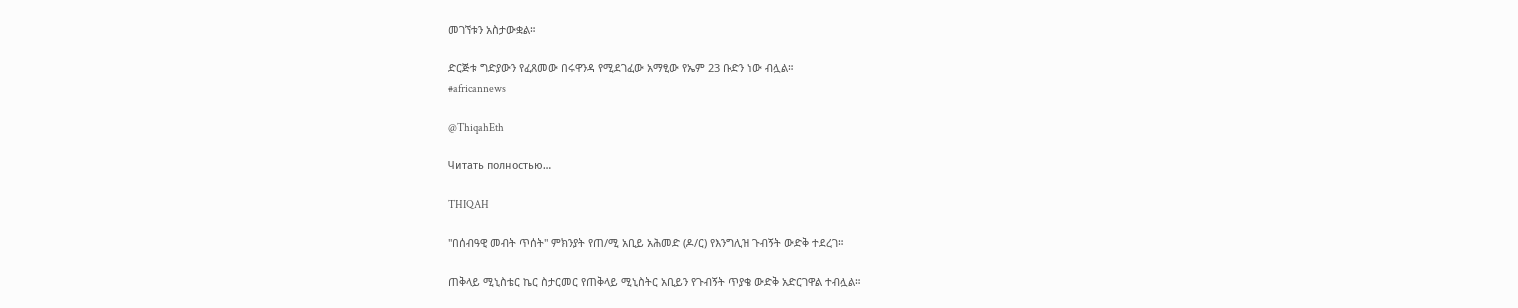መገኘቱን አስታውቋል።

ድርጅቱ ግድያውን የፈጸመው በሩዋንዳ የሚደገፈው አማፂው የኤም 23 ቡድን ነው ብሏል።
#africannews

@ThiqahEth

Читать полностью…

THIQAH

"በሰብዓዊ መብት ጥሰት" ምክንያት የጠ/ሚ አቢይ አሕመድ (ዶ/ር) የእንግሊዝ ጉብኝት ውድቅ ተደረገ።

ጠቅላይ ሚኒስቴር ኬር ስታርመር የጠቅላይ ሚኒስትር አቢይን የጉብኝት ጥያቄ ውድቅ አድርገዋል ተብሏል።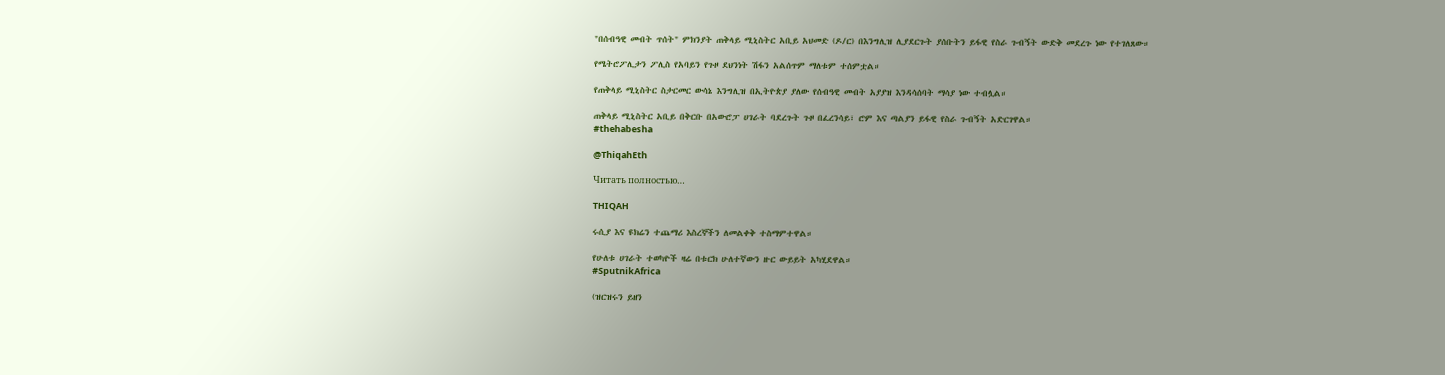"በሰብዓዊ መብት ጥሰት" ምክንያት ጠቅላይ ሚኒስትር አቢይ አህመድ (ዶ/ር) በእንግሊዝ ሊያደርጉት ያሰቡትን ይፋዊ የስራ ጉብኝት ውድቅ መደረጉ ነው የተገለጸው።

የሜትሮፖሊታን ፖሊስ የአባይን የጉዞ ደህንነት ሽፋን አልሰጥም ማለቱም ተሰምቷል።

የጠቅላይ ሚኒስትር ስታርመር ውሳኔ እንግሊዝ በኢትዮጵያ ያለው የሰብዓዊ መብት አያያዝ እንዳሳሰባት ማሳያ ነው ተብሏል።

ጠቅላይ ሚኒስትር አቢይ በቅርቡ በአውሮፓ ሀገራት ባደረጉት ጉዞ በፈረንሳይ፣ ሮም እና ጣልያን ይፋዊ የስራ ጉብኝት አድርገዋል።
#thehabesha

@ThiqahEth

Читать полностью…

THIQAH

ሩሲያ እና ዩክሬን ተጨማሪ እስረኞችን ለመልቀቅ ተስማምተዋል።

የሁለቱ ሀገራት ተወካዮች ዛሬ በቱርክ ሁለተኛውን ዙር ውይይት አካሂደዋል።
#SputnikAfrica

(ዝርዝሩን ይዘን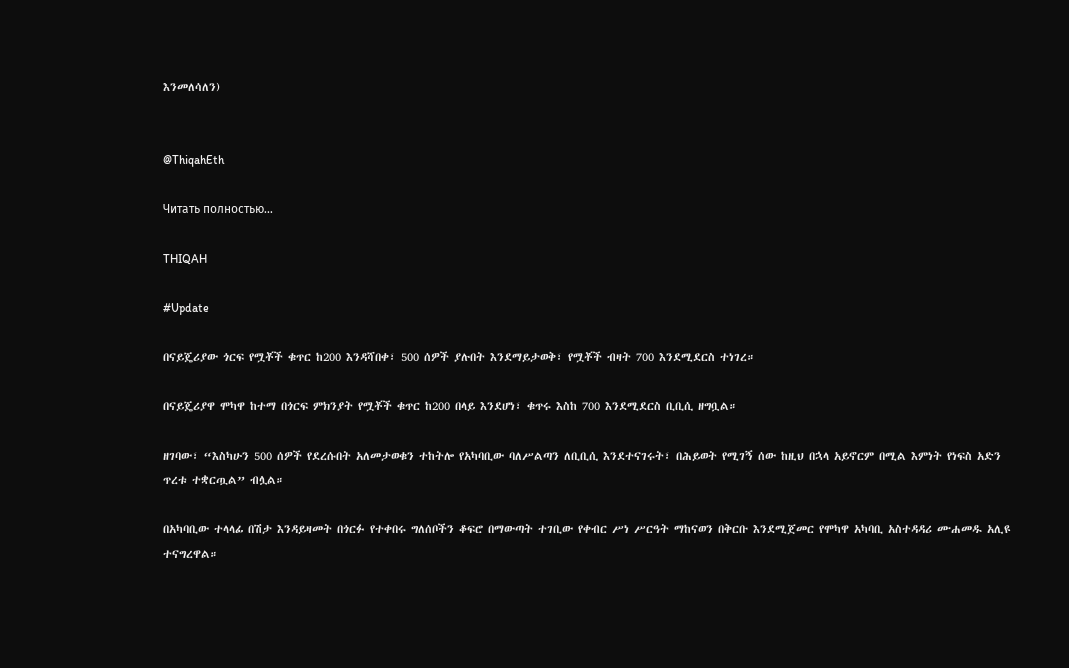እንመለሳለን)


@ThiqahEth

Читать полностью…

THIQAH

#Update

በናይጄሪያው ጎርፍ የሟቾች ቁጥር ከ200 እንዳሻበቀ፣ 500 ሰዎች ያሉበት እንደማይታወቅ፣ የሟቾች ብዛት 700 እንደሚደርስ ተነገረ።

በናይጄሪያዋ ሞካዋ ከተማ በጎርፍ ምክንያት የሟቾች ቁጥር ከ200 በላይ እንደሆነ፣ ቁጥሩ እስከ 700 እንደሚደርስ ቢቢሲ ዘግቧል።

ዘገባው፣ “እስካሁን 500 ሰዎች የደረሱበት አለመታወቁን ተከትሎ የአካባቢው ባለሥልጣን ለቢቢሲ እንደተናገሩት፣ በሕይወት የሚገኝ ሰው ከዚህ በኋላ አይኖርም በሚል እምነት የነፍስ አድን ጥረቱ ተቋርጧል” ብሏል።

በአካባቢው ተላላፊ በሽታ እንዳይዛመት በጎርፉ የተቀበሩ ግለሰቦችን ቆፍሮ በማውጣት ተገቢው የቀብር ሥነ ሥርዓት ማከናወን በቅርቡ እንደሚጀመር የሞካዋ አካባቢ አስተዳዳሪ ሙሐመዱ አሊዩ ተናግረዋል።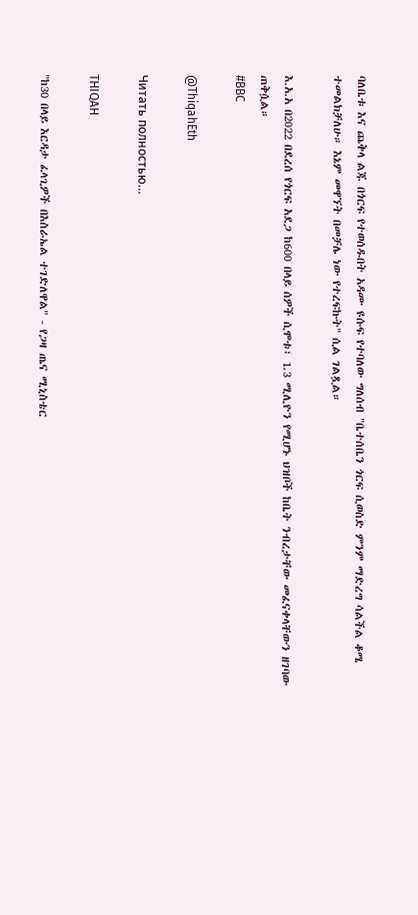ባለቤቱ እና ጨቅላ ልጁ በጎርፍ የተወሰዱበት አዳሙ ዩሱፍ የተባለው ግለሰብ "ቤተሰቤን ጎርፍ ሲወስድ ምንም ማድረግ ሳልችል ቆሜ ተመልክቻለሁ። እኔም መዋኘት በመቻሌ ነው የተረፍኩት" ሲል ገልጿል።

እ.አ.አ በ2022 በደረሰ የጎርፍ አደጋ ከ600 በላይ ሰዎች ሲሞቱ፣ 1.3 ሚሊዮን የሚሆኑ ህዝቦች ከቤት ንብረታቸው መፈናቀላቸውን ዘገባው ጠቅሷል።
#BBC

@ThiqahEth

Читать полностью…

THIQAH

"ከ30 በላይ እርዳታ ፈላጊዎች በእስራኤል ተገድለዋል" - የጋዛ ጤና ሚኒስቴር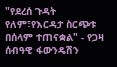"የደረሰ ጉዳት የለም፣የእርዳታ ስርጭቱ በሰላም ተጠናቋል" - የጋዛ ሰብዓዊ ፋውንዴሽን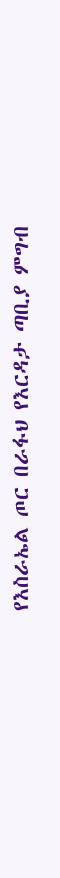የእስራኤል ጦር በራፋህ የእርዳታ ጣቢያ ምግብ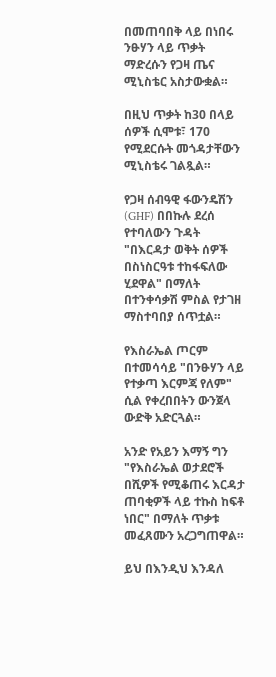በመጠባበቅ ላይ በነበሩ ንፁሃን ላይ ጥቃት ማድረሱን የጋዛ ጤና ሚኒስቴር አስታውቋል።

በዚህ ጥቃት ከ30 በላይ ሰዎች ሲሞቱ፣ 170 የሚደርሱት መጎዳታቸውን ሚኒስቴሩ ገልጿል።

የጋዛ ሰብዓዊ ፋውንዴሽን (GHF) በበኩሉ ደረሰ የተባለውን ጉዳት "በእርዳታ ወቅት ሰዎች በስነስርዓቱ ተከፋፍለው ሂደዋል" በማለት በተንቀሳቃሽ ምስል የታገዘ ማስተባበያ ሰጥቷል።

የእስራኤል ጦርም በተመሳሳይ "በንፁሃን ላይ የተቃጣ እርምጃ የለም" ሲል የቀረበበትን ውንጀላ ውድቅ አድርጓል።

አንድ የአይን እማኝ ግን "የእስራኤል ወታደሮች በሺዎች የሚቆጠሩ እርዳታ ጠባቂዎች ላይ ተኩስ ከፍቶ ነበር" በማለት ጥቃቱ መፈጸሙን አረጋግጠዋል።

ይህ በእንዲህ እንዳለ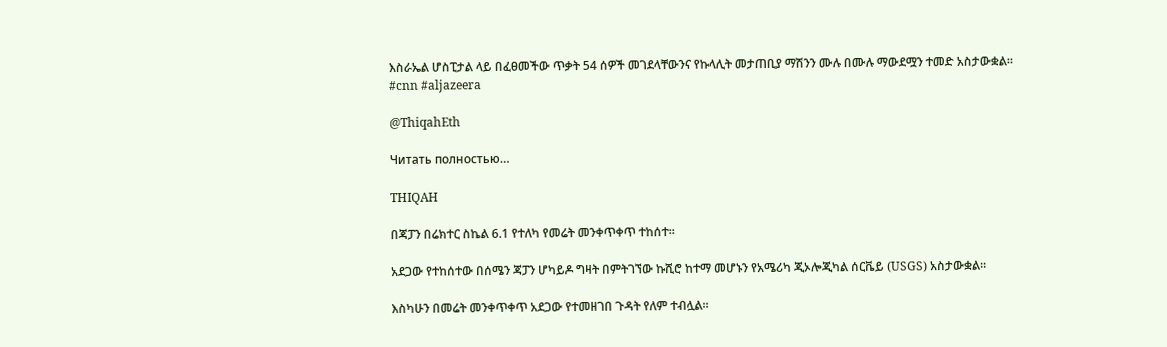እስራኤል ሆስፒታል ላይ በፈፀመችው ጥቃት 54 ሰዎች መገደላቸውንና የኩላሊት መታጠቢያ ማሽንን ሙሉ በሙሉ ማውደሟን ተመድ አስታውቋል።
#cnn #aljazeera

@ThiqahEth

Читать полностью…

THIQAH

በጃፓን በሬክተር ስኬል 6.1 የተለካ የመሬት መንቀጥቀጥ ተከሰተ።

አደጋው የተከሰተው በሰሜን ጃፓን ሆካይዶ ግዛት በምትገኘው ኩሺሮ ከተማ መሆኑን የአሜሪካ ጂኦሎጂካል ሰርቬይ (USGS) አስታውቋል።

እስካሁን በመሬት መንቀጥቀጥ አደጋው የተመዘገበ ጉዳት የለም ተብሏል።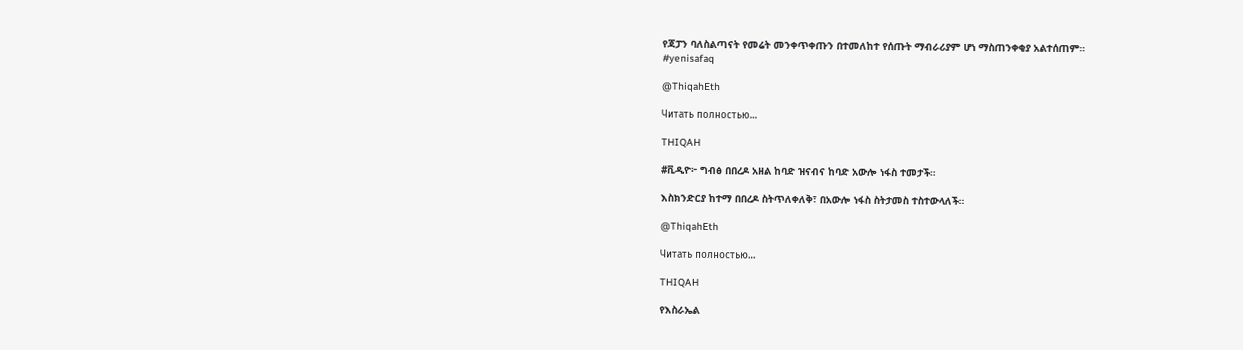የጃፓን ባለስልጣናት የመሬት መንቀጥቀጡን በተመለከተ የሰጡት ማብራሪያም ሆነ ማስጠንቀቂያ አልተሰጠም።
#yenisafaq

@ThiqahEth

Читать полностью…

THIQAH

#ቪዲዮ፦ ግብፅ በበረዶ አዘል ከባድ ዝናብና ከባድ አውሎ ነፋስ ተመታች።

እስክንድርያ ከተማ በበረዶ ስትጥለቀለቅ፣ በአውሎ ነፋስ ስትታመስ ተስተውላለች።

@ThiqahEth

Читать полностью…

THIQAH

የእስራኤል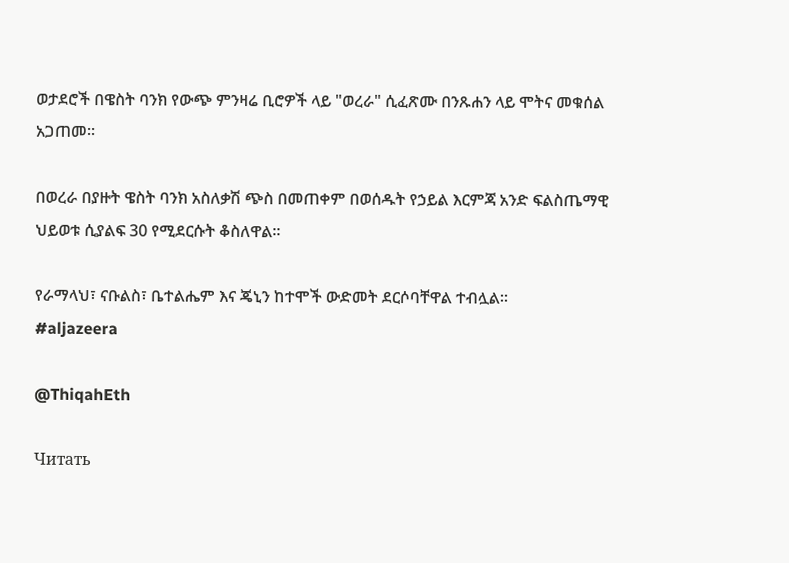ወታደሮች በዌስት ባንክ የውጭ ምንዛሬ ቢሮዎች ላይ "ወረራ" ሲፈጽሙ በንጹሐን ላይ ሞትና መቁሰል አጋጠመ።

በወረራ በያዙት ዌስት ባንክ አስለቃሽ ጭስ በመጠቀም በወሰዱት የኃይል እርምጃ አንድ ፍልስጤማዊ ህይወቱ ሲያልፍ 30 የሚደርሱት ቆስለዋል።

የራማላህ፣ ናቡልስ፣ ቤተልሔም እና ጄኒን ከተሞች ውድመት ደርሶባቸዋል ተብሏል።
#aljazeera

@ThiqahEth

Читать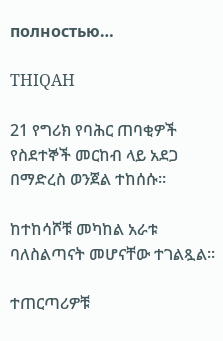полностью…

THIQAH

21 የግሪክ የባሕር ጠባቂዎች የስደተኞች መርከብ ላይ አደጋ በማድረስ ወንጀል ተከሰሱ።

ከተከሳሾቹ መካከል አራቱ ባለስልጣናት መሆናቸው ተገልጿል።

ተጠርጣሪዎቹ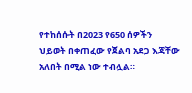የተከሰሱት በ2023 የ650 ሰዎችን ህይወት በቀጠፈው የጀልባ አደጋ እጃቸው አለበት በሚል ነው ተብሏል።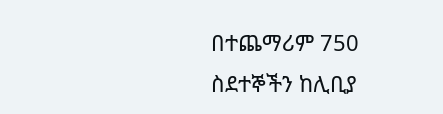በተጨማሪም 750 ስደተኞችን ከሊቢያ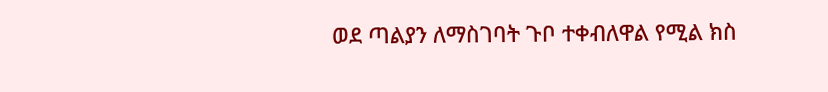ወደ ጣልያን ለማስገባት ጉቦ ተቀብለዋል የሚል ክስ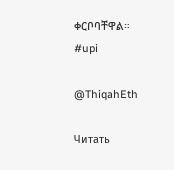ቀርቦባቸዋል።
#upi

@ThiqahEth

Читать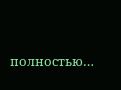полностью…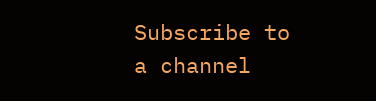Subscribe to a channel